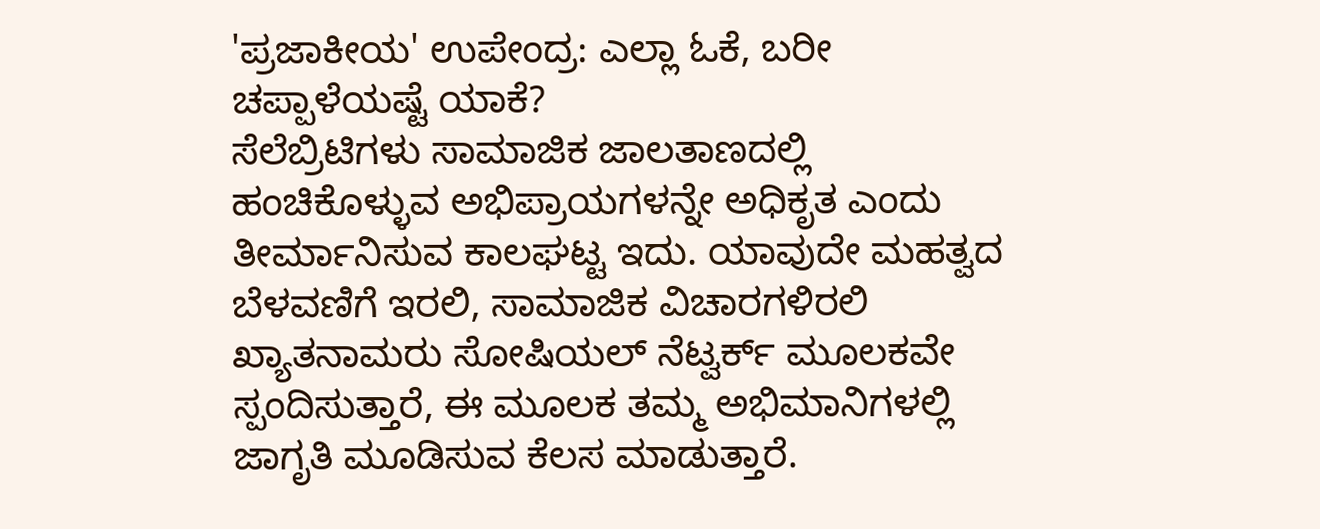'ಪ್ರಜಾಕೀಯ' ಉಪೇಂದ್ರ: ಎಲ್ಲಾ ಓಕೆ, ಬರೀ ಚಪ್ಪಾಳೆಯಷ್ಟೆ ಯಾಕೆ?
ಸೆಲೆಬ್ರಿಟಿಗಳು ಸಾಮಾಜಿಕ ಜಾಲತಾಣದಲ್ಲಿ ಹಂಚಿಕೊಳ್ಳುವ ಅಭಿಪ್ರಾಯಗಳನ್ನೇ ಅಧಿಕೃತ ಎಂದು ತೀರ್ಮಾನಿಸುವ ಕಾಲಘಟ್ಟ ಇದು. ಯಾವುದೇ ಮಹತ್ವದ ಬೆಳವಣಿಗೆ ಇರಲಿ, ಸಾಮಾಜಿಕ ವಿಚಾರಗಳಿರಲಿ ಖ್ಯಾತನಾಮರು ಸೋಷಿಯಲ್ ನೆಟ್ವರ್ಕ್ ಮೂಲಕವೇ ಸ್ಪಂದಿಸುತ್ತಾರೆ, ಈ ಮೂಲಕ ತಮ್ಮ ಅಭಿಮಾನಿಗಳಲ್ಲಿ ಜಾಗೃತಿ ಮೂಡಿಸುವ ಕೆಲಸ ಮಾಡುತ್ತಾರೆ.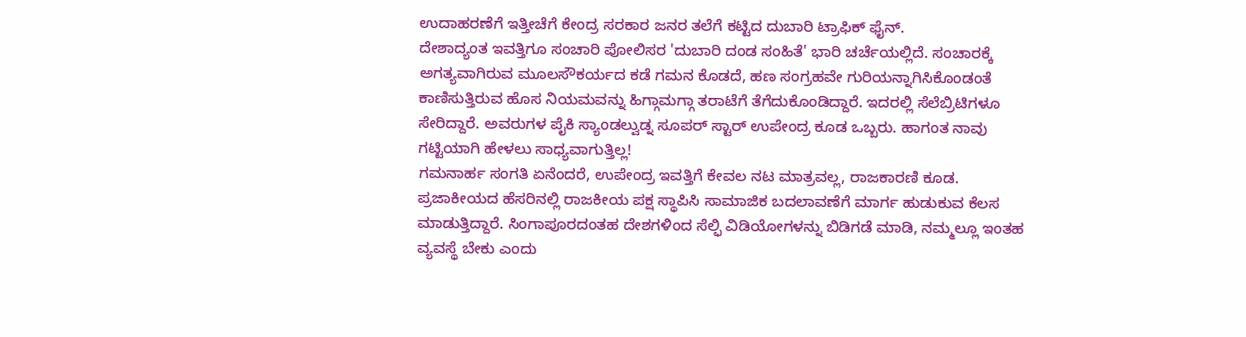ಉದಾಹರಣೆಗೆ ಇತ್ತೀಚೆಗೆ ಕೇಂದ್ರ ಸರಕಾರ ಜನರ ತಲೆಗೆ ಕಟ್ಟಿದ ದುಬಾರಿ ಟ್ರಾಫಿಕ್ ಫೈನ್.
ದೇಶಾದ್ಯಂತ ಇವತ್ತಿಗೂ ಸಂಚಾರಿ ಪೋಲಿಸರ 'ದುಬಾರಿ ದಂಡ ಸಂಹಿತೆ' ಭಾರಿ ಚರ್ಚೆಯಲ್ಲಿದೆ. ಸಂಚಾರಕ್ಕೆ ಅಗತ್ಯವಾಗಿರುವ ಮೂಲಸೌಕರ್ಯದ ಕಡೆ ಗಮನ ಕೊಡದೆ, ಹಣ ಸಂಗ್ರಹವೇ ಗುರಿಯನ್ನಾಗಿಸಿಕೊಂಡಂತೆ ಕಾಣಿಸುತ್ತಿರುವ ಹೊಸ ನಿಯಮವನ್ನು ಹಿಗ್ಗಾಮಗ್ಗಾ ತರಾಟೆಗೆ ತೆಗೆದುಕೊಂಡಿದ್ದಾರೆ. ಇದರಲ್ಲಿ ಸೆಲೆಬ್ರಿಟಿಗಳೂ ಸೇರಿದ್ದಾರೆ. ಅವರುಗಳ ಪೈಕಿ ಸ್ಯಾಂಡಲ್ವುಡ್ನ ಸೂಪರ್ ಸ್ಟಾರ್ ಉಪೇಂದ್ರ ಕೂಡ ಒಬ್ಬರು. ಹಾಗಂತ ನಾವು ಗಟ್ಟಿಯಾಗಿ ಹೇಳಲು ಸಾಧ್ಯವಾಗುತ್ತಿಲ್ಲ!
ಗಮನಾರ್ಹ ಸಂಗತಿ ಏನೆಂದರೆ, ಉಪೇಂದ್ರ ಇವತ್ತಿಗೆ ಕೇವಲ ನಟ ಮಾತ್ರವಲ್ಲ, ರಾಜಕಾರಣಿ ಕೂಡ. ಪ್ರಜಾಕೀಯದ ಹೆಸರಿನಲ್ಲಿ ರಾಜಕೀಯ ಪಕ್ಷ ಸ್ಥಾಪಿಸಿ ಸಾಮಾಜಿಕ ಬದಲಾವಣೆಗೆ ಮಾರ್ಗ ಹುಡುಕುವ ಕೆಲಸ ಮಾಡುತ್ತಿದ್ದಾರೆ. ಸಿಂಗಾಪೂರದಂತಹ ದೇಶಗಳಿಂದ ಸೆಲ್ಫಿ ವಿಡಿಯೋಗಳನ್ನು ಬಿಡಿಗಡೆ ಮಾಡಿ, ನಮ್ಮಲ್ಲೂ ಇಂತಹ ವ್ಯವಸ್ಥೆ ಬೇಕು ಎಂದು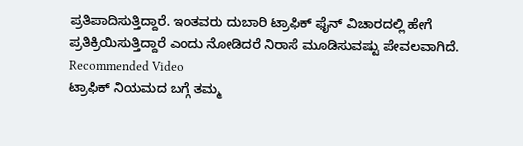ಪ್ರತಿಪಾದಿಸುತ್ತಿದ್ದಾರೆ. ಇಂತವರು ದುಬಾರಿ ಟ್ರಾಫಿಕ್ ಫೈನ್ ವಿಚಾರದಲ್ಲಿ ಹೇಗೆ ಪ್ರತಿಕ್ರಿಯಿಸುತ್ತಿದ್ದಾರೆ ಎಂದು ನೋಡಿದರೆ ನಿರಾಸೆ ಮೂಡಿಸುವಷ್ಟು ಪೇವಲವಾಗಿದೆ.
Recommended Video
ಟ್ರಾಫಿಕ್ ನಿಯಮದ ಬಗ್ಗೆ ತಮ್ಮ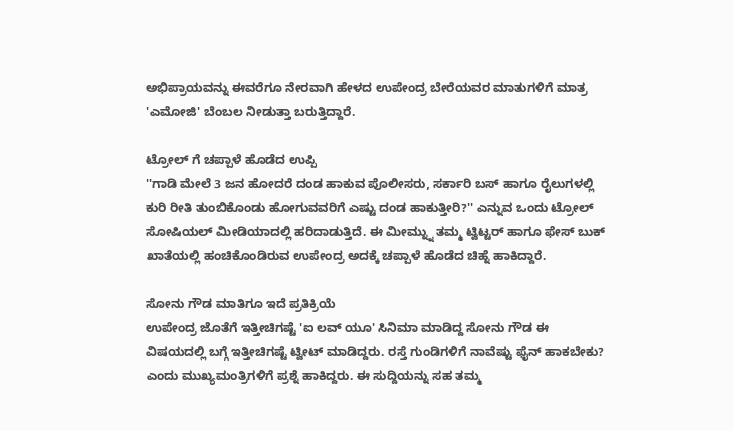ಅಭಿಪ್ರಾಯವನ್ನು ಈವರೆಗೂ ನೇರವಾಗಿ ಹೇಳದ ಉಪೇಂದ್ರ ಬೇರೆಯವರ ಮಾತುಗಳಿಗೆ ಮಾತ್ರ 'ಎಮೋಜಿ' ಬೆಂಬಲ ನೀಡುತ್ತಾ ಬರುತ್ತಿದ್ದಾರೆ.

ಟ್ರೋಲ್ ಗೆ ಚಪ್ಪಾಳೆ ಹೊಡೆದ ಉಪ್ಪಿ
''ಗಾಡಿ ಮೇಲೆ 3 ಜನ ಹೋದರೆ ದಂಡ ಹಾಕುವ ಪೊಲೀಸರು, ಸರ್ಕಾರಿ ಬಸ್ ಹಾಗೂ ರೈಲುಗಳಲ್ಲಿ ಕುರಿ ರೀತಿ ತುಂಬಿಕೊಂಡು ಹೋಗುವವರಿಗೆ ಎಷ್ಟು ದಂಡ ಹಾಕುತ್ತೀರಿ?'' ಎನ್ನುವ ಒಂದು ಟ್ರೋಲ್ ಸೋಷಿಯಲ್ ಮೀಡಿಯಾದಲ್ಲಿ ಹರಿದಾಡುತ್ತಿದೆ. ಈ ಮೀಮ್ನ್ನು ತಮ್ಮ ಟ್ವಿಟ್ಟರ್ ಹಾಗೂ ಫೇಸ್ ಬುಕ್ ಖಾತೆಯಲ್ಲಿ ಹಂಚಿಕೊಂಡಿರುವ ಉಪೇಂದ್ರ ಅದಕ್ಕೆ ಚಪ್ಪಾಳೆ ಹೊಡೆದ ಚಿಹ್ನೆ ಹಾಕಿದ್ದಾರೆ.

ಸೋನು ಗೌಡ ಮಾತಿಗೂ ಇದೆ ಪ್ರತಿಕ್ರಿಯೆ
ಉಪೇಂದ್ರ ಜೊತೆಗೆ ಇತ್ತೀಚಿಗಷ್ಟೆ 'ಐ ಲವ್ ಯೂ' ಸಿನಿಮಾ ಮಾಡಿದ್ದ ಸೋನು ಗೌಡ ಈ ವಿಷಯದಲ್ಲಿ ಬಗ್ಗೆ ಇತ್ತೀಚಿಗಷ್ಟೆ ಟ್ವೀಟ್ ಮಾಡಿದ್ದರು. ರಸ್ತೆ ಗುಂಡಿಗಳಿಗೆ ನಾವೆಷ್ಟು ಫೈನ್ ಹಾಕಬೇಕು? ಎಂದು ಮುಖ್ಯಮಂತ್ರಿಗಳಿಗೆ ಪ್ರಶ್ನೆ ಹಾಕಿದ್ದರು. ಈ ಸುದ್ದಿಯನ್ನು ಸಹ ತಮ್ಮ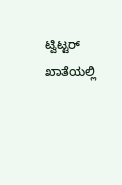ಟ್ವಿಟ್ಟರ್ ಖಾತೆಯಲ್ಲಿ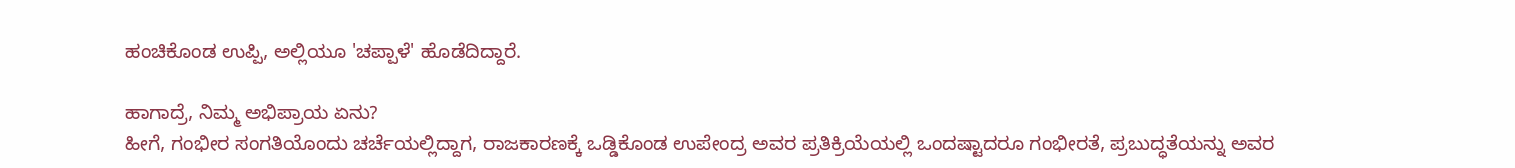ಹಂಚಿಕೊಂಡ ಉಪ್ಪಿ, ಅಲ್ಲಿಯೂ 'ಚಪ್ಪಾಳೆ' ಹೊಡೆದಿದ್ದಾರೆ.

ಹಾಗಾದ್ರೆ, ನಿಮ್ಮ ಅಭಿಪ್ರಾಯ ಏನು?
ಹೀಗೆ, ಗಂಭೀರ ಸಂಗತಿಯೊಂದು ಚರ್ಚೆಯಲ್ಲಿದ್ದಾಗ, ರಾಜಕಾರಣಕ್ಕೆ ಒಡ್ಡಿಕೊಂಡ ಉಪೇಂದ್ರ ಅವರ ಪ್ರತಿಕ್ರಿಯೆಯಲ್ಲಿ ಒಂದಷ್ಟಾದರೂ ಗಂಭೀರತೆ, ಪ್ರಬುದ್ಧತೆಯನ್ನು ಅವರ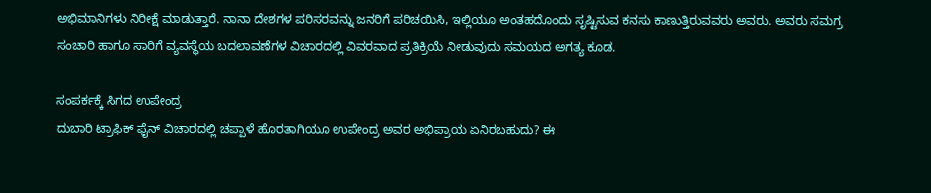ಅಭಿಮಾನಿಗಳು ನಿರೀಕ್ಷೆ ಮಾಡುತ್ತಾರೆ. ನಾನಾ ದೇಶಗಳ ಪರಿಸರವನ್ನು ಜನರಿಗೆ ಪರಿಚಯಿಸಿ, ಇಲ್ಲಿಯೂ ಅಂತಹದೊಂದು ಸೃಷ್ಟಿಸುವ ಕನಸು ಕಾಣುತ್ತಿರುವವರು ಅವರು. ಅವರು ಸಮಗ್ರ ಸಂಚಾರಿ ಹಾಗೂ ಸಾರಿಗೆ ವ್ಯವಸ್ಥೆಯ ಬದಲಾವಣೆಗಳ ವಿಚಾರದಲ್ಲಿ ವಿವರವಾದ ಪ್ರತಿಕ್ರಿಯೆ ನೀಡುವುದು ಸಮಯದ ಅಗತ್ಯ ಕೂಡ.

ಸಂಪರ್ಕಕ್ಕೆ ಸಿಗದ ಉಪೇಂದ್ರ
ದುಬಾರಿ ಟ್ರಾಫಿಕ್ ಫೈನ್ ವಿಚಾರದಲ್ಲಿ ಚಪ್ಪಾಳೆ ಹೊರತಾಗಿಯೂ ಉಪೇಂದ್ರ ಅವರ ಅಭಿಪ್ರಾಯ ಏನಿರಬಹುದು? ಈ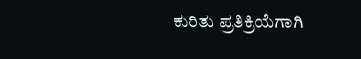ಕುರಿತು ಪ್ರತಿಕ್ರಿಯೆಗಾಗಿ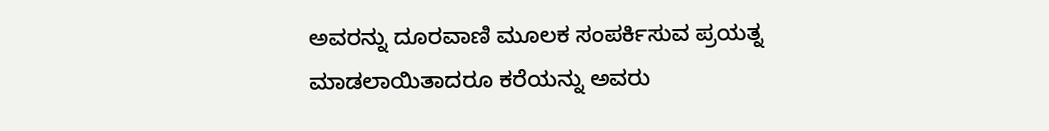ಅವರನ್ನು ದೂರವಾಣಿ ಮೂಲಕ ಸಂಪರ್ಕಿಸುವ ಪ್ರಯತ್ನ ಮಾಡಲಾಯಿತಾದರೂ ಕರೆಯನ್ನು ಅವರು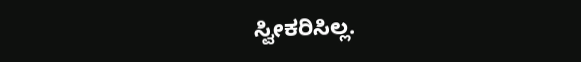ಸ್ವೀಕರಿಸಿಲ್ಲ.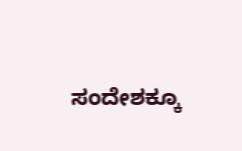ಸಂದೇಶಕ್ಕೂ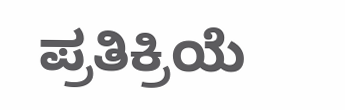ಪ್ರತಿಕ್ರಿಯೆ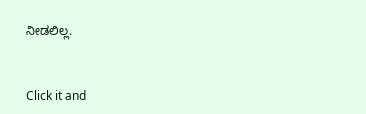ನೀಡಲಿಲ್ಲ.


Click it and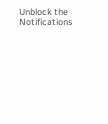Unblock the Notifications